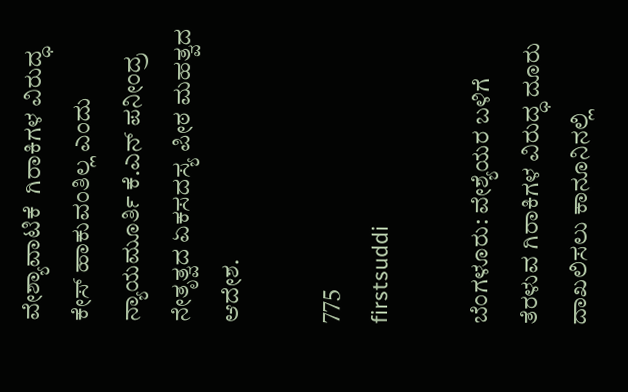ವೇಶ್ಯಾವಾಟಿಕೆ  ಗಿರಾಕಿಗಳ ವಿರುದ್ಧ ಕೇಸ್ ಹಾಕುವಂತಿಲ್ಲ ಎಂದು ನ್ಯಾಯಮೂರ್ತಿ ಕೆ.ಎನ್ ಪನೀಂದ್ರ ನೇತೃತ್ವದ ಏಕಸದಸ್ಯ ಪೀಠ ಮಹತ್ವದ ಆದೇಶ.

775
firstsuddi

ಬೆಂಗಳೂರು: ವೇಶ್ಯೆಯರ ಬಳಿಗೆ ತೆರಳುವ ಗಿರಾಕಿಗಳ ವಿರುದ್ಧ ದೂರು ದಾಖಲಿಸಲು ಕಾನೂನಿನಲ್ಲಿ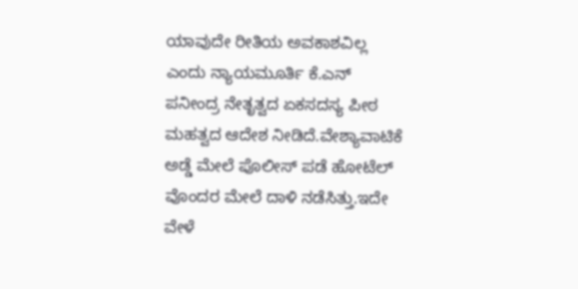ಯಾವುದೇ ರೀತಿಯ ಅವಕಾಶವಿಲ್ಲ ಎಂದು ನ್ಯಾಯಮೂರ್ತಿ ಕೆ.ಎನ್ ಪನೀಂದ್ರ ನೇತೃತ್ವದ ಏಕಸದಸ್ಯ ಪೀಠ ಮಹತ್ವದ ಆದೇಶ ನೀಡಿದೆ.ವೇಶ್ಯಾವಾಟಿಕೆ ಅಡ್ಡೆ ಮೇಲೆ ಪೊಲೀಸ್ ಪಡೆ ಹೋಟೆಲ್ ವೊಂದರ ಮೇಲೆ ದಾಳಿ ನಡೆಸಿತ್ತು.ಇದೇ ವೇಳೆ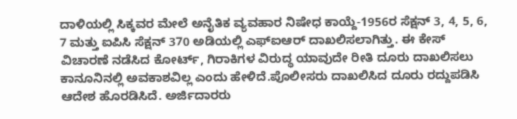ದಾಳಿಯಲ್ಲಿ ಸಿಕ್ಕವರ ಮೇಲೆ ಅನೈತಿಕ ವ್ಯವಹಾರ ನಿಷೇಧ ಕಾಯ್ದೆ-1956ರ ಸೆಕ್ಷನ್‌ 3, 4, 5, 6, 7 ಮತ್ತು ಐಪಿಸಿ ಸೆಕ್ಷನ್‌ 370 ಅಡಿಯಲ್ಲಿ ಎಫ್‌ಐಆರ್‌ ದಾಖಲಿಸಲಾಗಿತ್ತು. ಈ ಕೇಸ್ ವಿಚಾರಣೆ ನಡೆಸಿದ ಕೋರ್ಟ್, ಗಿರಾಕಿಗಳ ವಿರುದ್ಧ ಯಾವುದೇ ರೀತಿ ದೂರು ದಾಖಲಿಸಲು ಕಾನೂನಿನಲ್ಲಿ ಅವಕಾಶವಿಲ್ಲ ಎಂದು ಹೇಳಿದೆ.ಪೊಲೀಸರು ದಾಖಲಿಸಿದ ದೂರು ರದ್ದುಪಡಿಸಿ ಆದೇಶ ಹೊರಡಿಸಿದೆ. ಅರ್ಜಿದಾರರು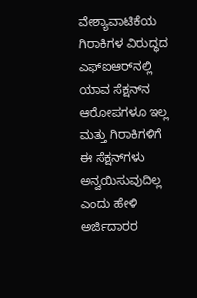ವೇಶ್ಯಾವಾಟಿಕೆಯ  ಗಿರಾಕಿಗಳ ವಿರುದ್ಧದ ಎಫ್‌ಐಆರ್‌ನಲ್ಲಿ ಯಾವ ಸೆಕ್ಷನ್‌ನ ಆರೋಪಗಳೂ ಇಲ್ಲ ಮತ್ತು ಗಿರಾಕಿಗಳಿಗೆ ಈ ಸೆಕ್ಷನ್‌ಗಳು ಅನ್ವಯಿಸುವುದಿಲ್ಲ ಎಂದು ಹೇಳಿ ಅರ್ಜಿದಾರರ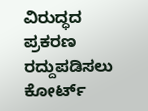ವಿರುದ್ಧದ ಪ್ರಕರಣ ರದ್ದುಪಡಿಸಲು ಕೋರ್ಟ್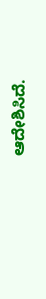ಆದೇಶಿಸಿದೆ.